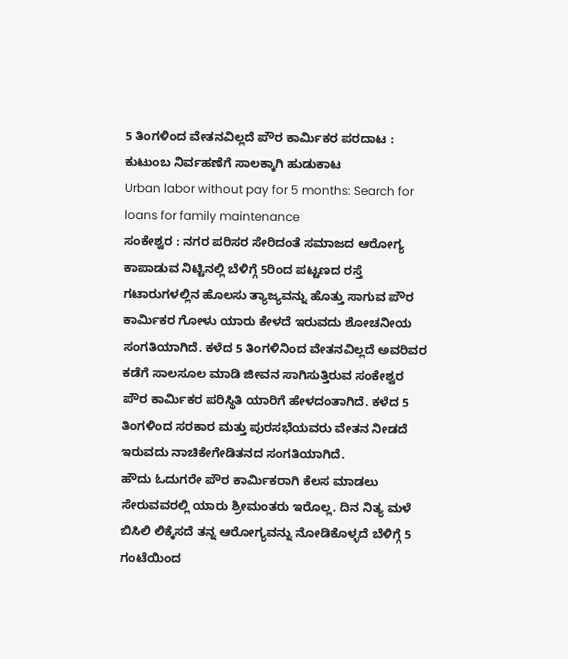5 ತಿಂಗಳಿಂದ ವೇತನವಿಲ್ಲದೆ ಪೌರ ಕಾರ್ಮಿಕರ ಪರದಾಟ : ಕುಟುಂಬ ನಿರ್ವಹಣೆಗೆ ಸಾಲಕ್ಕಾಗಿ ಹುಡುಕಾಟ
Urban labor without pay for 5 months: Search for loans for family maintenance
ಸಂಕೇಶ್ವರ : ನಗರ ಪರಿಸರ ಸೇರಿದಂತೆ ಸಮಾಜದ ಆರೋಗ್ಯ ಕಾಪಾಡುವ ನಿಟ್ಟಿನಲ್ಲಿ ಬೆಳಿಗ್ಗೆ 5ರಿಂದ ಪಟ್ಟಣದ ರಸ್ತೆ ಗಟಾರುಗಳಲ್ಲಿನ ಹೊಲಸು ತ್ಯಾಜ್ಯವನ್ನು ಹೊತ್ತು ಸಾಗುವ ಪೌರ ಕಾರ್ಮಿಕರ ಗೋಳು ಯಾರು ಕೇಳದೆ ಇರುವದು ಶೋಚನೀಯ ಸಂಗತಿಯಾಗಿದೆ. ಕಳೆದ 5 ತಿಂಗಳಿನಿಂದ ವೇತನವಿಲ್ಲದೆ ಅವರಿವರ ಕಡೆಗೆ ಸಾಲಸೂಲ ಮಾಡಿ ಜೀವನ ಸಾಗಿಸುತ್ತಿರುವ ಸಂಕೇಶ್ವರ ಪೌರ ಕಾರ್ಮಿಕರ ಪರಿಸ್ಥಿತಿ ಯಾರಿಗೆ ಹೇಳದಂತಾಗಿದೆ. ಕಳೆದ 5 ತಿಂಗಳಿಂದ ಸರಕಾರ ಮತ್ತು ಪುರಸಭೆಯವರು ವೇತನ ನೀಡದೆ ಇರುವದು ನಾಚಿಕೇಗೇಡಿತನದ ಸಂಗತಿಯಾಗಿದೆ.
ಹೌದು ಓದುಗರೇ ಪೌರ ಕಾರ್ಮಿಕರಾಗಿ ಕೆಲಸ ಮಾಡಲು ಸೇರುವವರಲ್ಲಿ ಯಾರು ಶ್ರೀಮಂತರು ಇರೊಲ್ಲ. ದಿನ ನಿತ್ಯ ಮಳೆ ಬಿಸಿಲಿ ಲಿಕ್ಕೆಸದೆ ತನ್ನ ಆರೋಗ್ಯವನ್ನು ನೋಡಿಕೊಳ್ಳದೆ ಬೆಳಿಗ್ಗೆ 5 ಗಂಟೆಯಿಂದ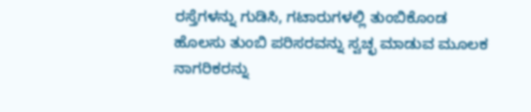ರಸ್ತೆಗಳನ್ನು ಗುಡಿಸಿ, ಗಟಾರುಗಳಲ್ಲಿ ತುಂಬಿಕೊಂಡ ಹೊಲಸು ತುಂಬಿ ಪರಿಸರವನ್ನು ಸ್ವಚ್ಛ ಮಾಡುವ ಮೂಲಕ ನಾಗರಿಕರನ್ನು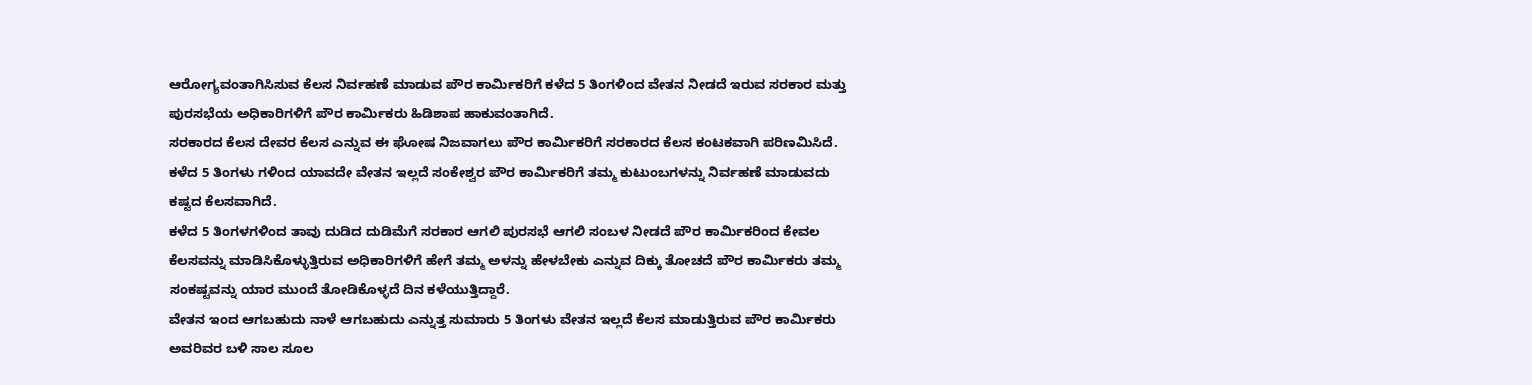ಆರೋಗ್ಯವಂತಾಗಿಸಿಸುವ ಕೆಲಸ ನಿರ್ವಹಣೆ ಮಾಡುವ ಪೌರ ಕಾರ್ಮಿಕರಿಗೆ ಕಳೆದ 5 ತಿಂಗಳಿಂದ ವೇತನ ನೀಡದೆ ಇರುವ ಸರಕಾರ ಮತ್ತು ಪುರಸಭೆಯ ಅಧಿಕಾರಿಗಳಿಗೆ ಪೌರ ಕಾರ್ಮಿಕರು ಹಿಡಿಶಾಪ ಹಾಕುವಂತಾಗಿದೆ.
ಸರಕಾರದ ಕೆಲಸ ದೇವರ ಕೆಲಸ ಎನ್ನುವ ಈ ಘೋಷ ನಿಜವಾಗಲು ಪೌರ ಕಾರ್ಮಿಕರಿಗೆ ಸರಕಾರದ ಕೆಲಸ ಕಂಟಕವಾಗಿ ಪರಿಣಮಿಸಿದೆ. ಕಳೆದ 5 ತಿಂಗಳು ಗಳಿಂದ ಯಾವದೇ ವೇತನ ಇಲ್ಲದೆ ಸಂಕೇಶ್ವರ ಪೌರ ಕಾರ್ಮಿಕರಿಗೆ ತಮ್ಮ ಕುಟುಂಬಗಳನ್ನು ನಿರ್ವಹಣೆ ಮಾಡುವದು ಕಷ್ಟದ ಕೆಲಸವಾಗಿದೆ.
ಕಳೆದ 5 ತಿಂಗಳಗಳಿಂದ ತಾವು ದುಡಿದ ದುಡಿಮೆಗೆ ಸರಕಾರ ಆಗಲಿ ಪುರಸಭೆ ಆಗಲಿ ಸಂಬಳ ನೀಡದೆ ಪೌರ ಕಾರ್ಮಿಕರಿಂದ ಕೇವಲ ಕೆಲಸವನ್ನು ಮಾಡಿಸಿಕೊಳ್ಳುತ್ತಿರುವ ಅಧಿಕಾರಿಗಳಿಗೆ ಹೇಗೆ ತಮ್ಮ ಅಳನ್ನು ಹೇಳಬೇಕು ಎನ್ನುವ ದಿಕ್ಕು ತೋಚದೆ ಪೌರ ಕಾರ್ಮಿಕರು ತಮ್ಮ ಸಂಕಷ್ಟವನ್ನು ಯಾರ ಮುಂದೆ ತೋಡಿಕೊಳ್ಳದೆ ದಿನ ಕಳೆಯುತ್ತಿದ್ದಾರೆ.
ವೇತನ ಇಂದ ಆಗಬಹುದು ನಾಳೆ ಆಗಬಹುದು ಎನ್ನುತ್ತ ಸುಮಾರು 5 ತಿಂಗಳು ವೇತನ ಇಲ್ಲದೆ ಕೆಲಸ ಮಾಡುತ್ತಿರುವ ಪೌರ ಕಾರ್ಮಿಕರು ಅವರಿವರ ಬಳಿ ಸಾಲ ಸೂಲ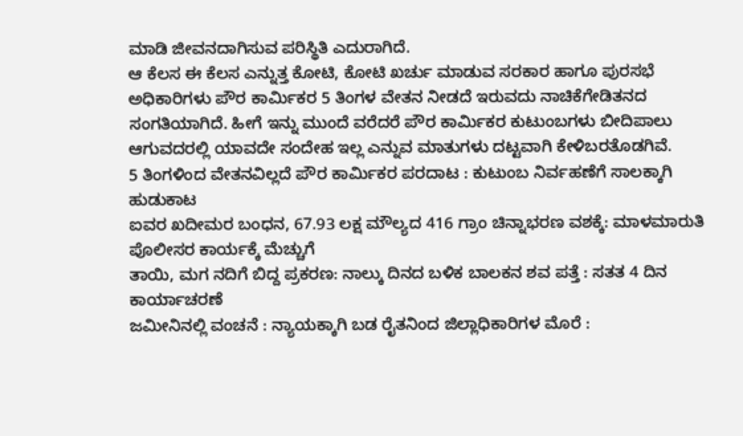ಮಾಡಿ ಜೀವನದಾಗಿಸುವ ಪರಿಸ್ಥಿತಿ ಎದುರಾಗಿದೆ.
ಆ ಕೆಲಸ ಈ ಕೆಲಸ ಎನ್ನುತ್ತ ಕೋಟಿ, ಕೋಟಿ ಖರ್ಚು ಮಾಡುವ ಸರಕಾರ ಹಾಗೂ ಪುರಸಭೆ ಅಧಿಕಾರಿಗಳು ಪೌರ ಕಾರ್ಮಿಕರ 5 ತಿಂಗಳ ವೇತನ ನೀಡದೆ ಇರುವದು ನಾಚಿಕೆಗೇಡಿತನದ ಸಂಗತಿಯಾಗಿದೆ. ಹೀಗೆ ಇನ್ನು ಮುಂದೆ ವರೆದರೆ ಪೌರ ಕಾರ್ಮಿಕರ ಕುಟುಂಬಗಳು ಬೀದಿಪಾಲು ಆಗುವದರಲ್ಲಿ ಯಾವದೇ ಸಂದೇಹ ಇಲ್ಲ ಎನ್ನುವ ಮಾತುಗಳು ದಟ್ಟವಾಗಿ ಕೇಳಿಬರತೊಡಗಿವೆ.
5 ತಿಂಗಳಿಂದ ವೇತನವಿಲ್ಲದೆ ಪೌರ ಕಾರ್ಮಿಕರ ಪರದಾಟ : ಕುಟುಂಬ ನಿರ್ವಹಣೆಗೆ ಸಾಲಕ್ಕಾಗಿ ಹುಡುಕಾಟ
ಐವರ ಖದೀಮರ ಬಂಧನ, 67.93 ಲಕ್ಷ ಮೌಲ್ಯದ 416 ಗ್ರಾಂ ಚಿನ್ನಾಭರಣ ವಶಕ್ಕೆ: ಮಾಳಮಾರುತಿ ಪೊಲೀಸರ ಕಾರ್ಯಕ್ಕೆ ಮೆಚ್ಚುಗೆ
ತಾಯಿ, ಮಗ ನದಿಗೆ ಬಿದ್ದ ಪ್ರಕರಣ: ನಾಲ್ಕು ದಿನದ ಬಳಿಕ ಬಾಲಕನ ಶವ ಪತ್ತೆ : ಸತತ 4 ದಿನ ಕಾರ್ಯಾಚರಣೆ
ಜಮೀನಿನಲ್ಲಿ ವಂಚನೆ : ನ್ಯಾಯಕ್ಕಾಗಿ ಬಡ ರೈತನಿಂದ ಜಿಲ್ಲಾಧಿಕಾರಿಗಳ ಮೊರೆ :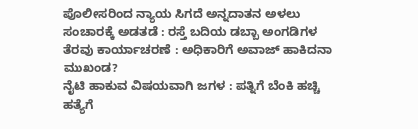ಪೊಲೀಸರಿಂದ ನ್ಯಾಯ ಸಿಗದೆ ಅನ್ನದಾತನ ಅಳಲು
ಸಂಚಾರಕ್ಕೆ ಅಡತಡೆ : ರಸ್ತೆ ಬದಿಯ ಡಬ್ಬಾ ಅಂಗಡಿಗಳ ತೆರವು ಕಾರ್ಯಾಚರಣೆ : ಅಧಿಕಾರಿಗೆ ಅವಾಜ್ ಹಾಕಿದನಾ ಮುಖಂಡ?
ನೈಟಿ ಹಾಕುವ ವಿಷಯವಾಗಿ ಜಗಳ : ಪತ್ನಿಗೆ ಬೆಂಕಿ ಹಚ್ಚಿ ಹತ್ಯೆಗೆ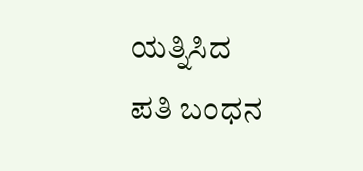ಯತ್ನಿಸಿದ ಪತಿ ಬಂಧನ